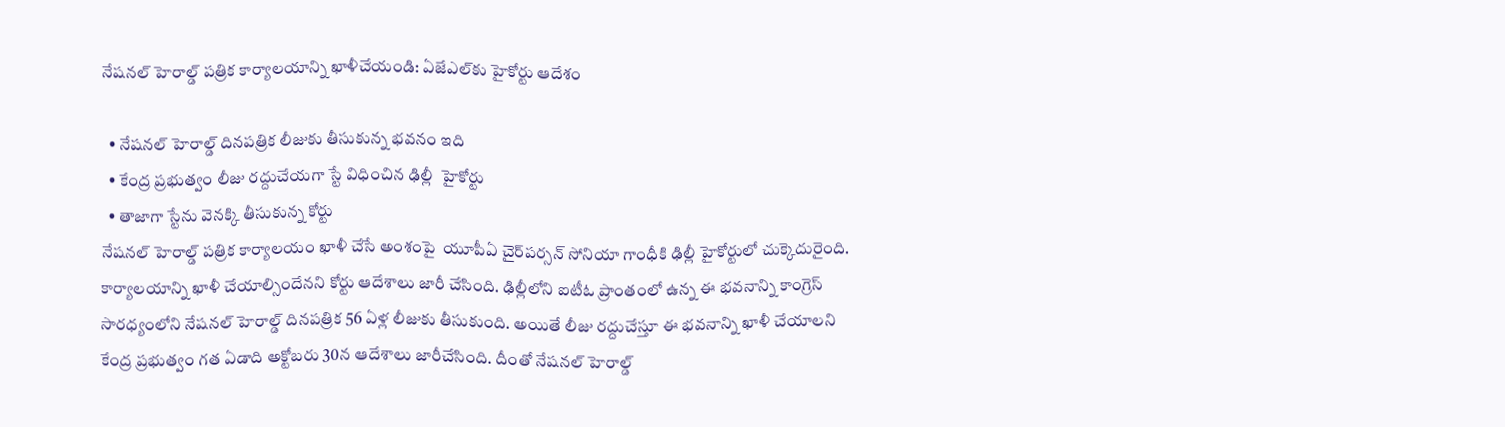నేషనల్‌ హెరాల్డ్‌ పత్రిక కార్యాలయాన్ని ఖాళీచేయండి: ఏజేఎల్‌కు హైకోర్టు ఆదేశం

  • నేషనల్‌ హెరాల్డ్‌ దినపత్రిక లీజుకు తీసుకున్న భవనం ఇది
  • కేంద్ర ప్రభుత్వం లీజు రద్దుచేయగా స్టే విధించిన ఢిల్లీ  హైకోర్టు
  • తాజాగా స్టేను వెనక్కి తీసుకున్న కోర్టు
నేషనల్‌ హెరాల్డ్‌ పత్రిక కార్యాలయం ఖాళీ చేసే అంశంపై  యూపీఏ చైర్‌పర్సన్‌ సోనియా గాంధీకి ఢిల్లీ హైకోర్టులో చుక్కెదురైంది. కార్యాలయాన్ని ఖాళీ చేయాల్సిందేనని కోర్టు ఆదేశాలు జారీ చేసింది. ఢిల్లీలోని ఐటీఓ ప్రాంతంలో ఉన్న ఈ భవనాన్ని కాంగ్రెస్‌ సారధ్యంలోని నేషనల్‌ హెరాల్డ్‌ దినపత్రిక 56 ఏళ్ల లీజుకు తీసుకుంది. అయితే లీజు రద్దుచేస్తూ ఈ భవనాన్ని ఖాళీ చేయాలని కేంద్ర ప్రభుత్వం గత ఏడాది అక్టోబరు 30న ఆదేశాలు జారీచేసింది. దీంతో నేషనల్‌ హెరాల్డ్‌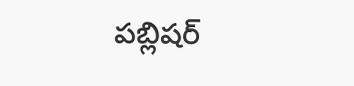పబ్లిషర్‌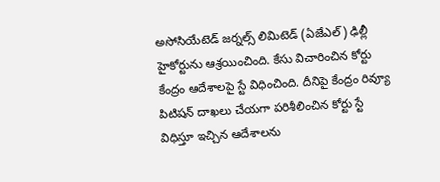అసోసియేటెడ్‌ జర్నల్స్‌ లిమిటెడ్‌ (ఏజేఎల్‌) ఢిల్లీ హైకోర్టును ఆశ్రయించింది. కేసు విచారించిన కోర్టు కేంద్రం ఆదేశాలపై స్టే విధించింది. దీనిపై కేంద్రం రివ్యూ పిటిషన్‌ దాఖలు చేయగా పరిశీలించిన కోర్టు స్టే విధిస్తూ ఇచ్చిన ఆదేశాలను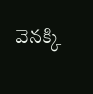వెనక్కి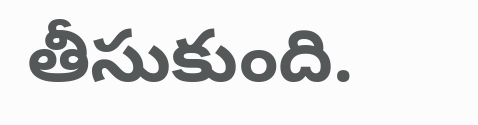తీసుకుంది.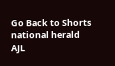Go Back to Shorts
national herald
AJL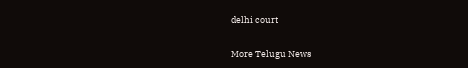delhi court

More Telugu News